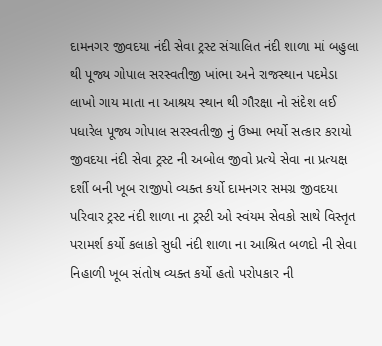દામનગર જીવદયા નંદી સેવા ટ્રસ્ટ સંચાલિત નંદી શાળા માં બહુલા થી પૂજ્ય ગોપાલ સરસ્વતીજી ખાંભા અને રાજસ્થાન પદમેડા લાખો ગાય માતા ના આશ્રય સ્થાન થી ગૌરક્ષા નો સંદેશ લઈ પધારેલ પૂજ્ય ગોપાલ સરસ્વતીજી નું ઉષ્મા ભર્યો સત્કાર કરાયો જીવદયા નંદી સેવા ટ્રસ્ટ ની અબોલ જીવો પ્રત્યે સેવા ના પ્રત્યક્ષ દર્શી બની ખૂબ રાજીપો વ્યક્ત કર્યો દામનગર સમગ્ર જીવદયા પરિવાર ટ્રસ્ટ નંદી શાળા ના ટ્રસ્ટી ઓ સ્વંયમ સેવકો સાથે વિસ્તૃત પરામર્શ કર્યો કલાકો સુધી નંદી શાળા ના આશ્રિત બળદો ની સેવા નિહાળી ખૂબ સંતોષ વ્યક્ત કર્યો હતો પરોપકાર ની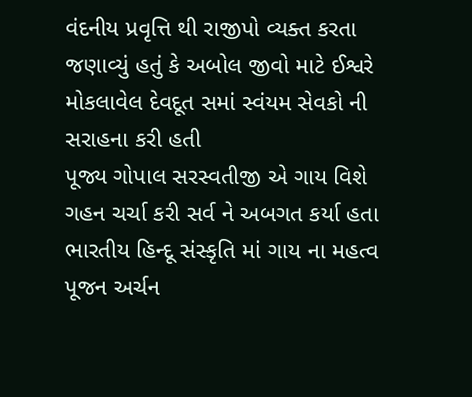વંદનીય પ્રવૃત્તિ થી રાજીપો વ્યક્ત કરતા જણાવ્યું હતું કે અબોલ જીવો માટે ઈશ્વરે મોકલાવેલ દેવદૂત સમાં સ્વંયમ સેવકો ની સરાહના કરી હતી
પૂજ્ય ગોપાલ સરસ્વતીજી એ ગાય વિશે ગહન ચર્ચા કરી સર્વ ને અબગત કર્યા હતા ભારતીય હિન્દૂ સંસ્કૃતિ માં ગાય ના મહત્વ પૂજન અર્ચન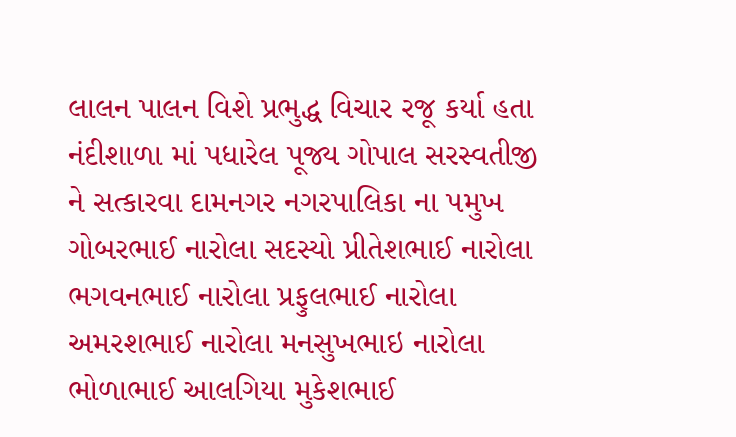લાલન પાલન વિશે પ્રભુદ્ધ વિચાર રજૂ કર્યા હતા નંદીશાળા માં પધારેલ પૂજ્ય ગોપાલ સરસ્વતીજી ને સત્કારવા દામનગર નગરપાલિકા ના પમુખ ગોબરભાઈ નારોલા સદસ્યો પ્રીતેશભાઈ નારોલા ભગવનભાઈ નારોલા પ્રફુલભાઈ નારોલા અમરશભાઈ નારોલા મનસુખભાઇ નારોલા ભોળાભાઈ આલગિયા મુકેશભાઈ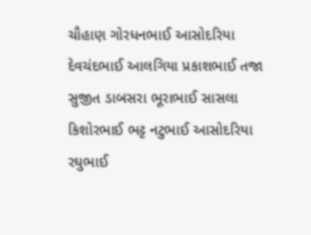ચૌહાણ ગોરધનભાઈ આસોદરિયા દેવચંદભાઈ આલગિયા પ્રકાશભાઈ તજા સુજીત ડાબસરા ભૂરાભાઈ સાસલા કિશોરભાઈ ભટ્ટ નટુભાઈ આસોદરિયા રઘુભાઈ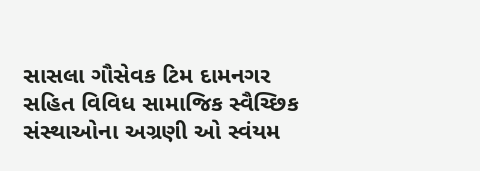સાસલા ગૌસેવક ટિમ દામનગર સહિત વિવિધ સામાજિક સ્વૈચ્છિક સંસ્થાઓના અગ્રણી ઓ સ્વંયમ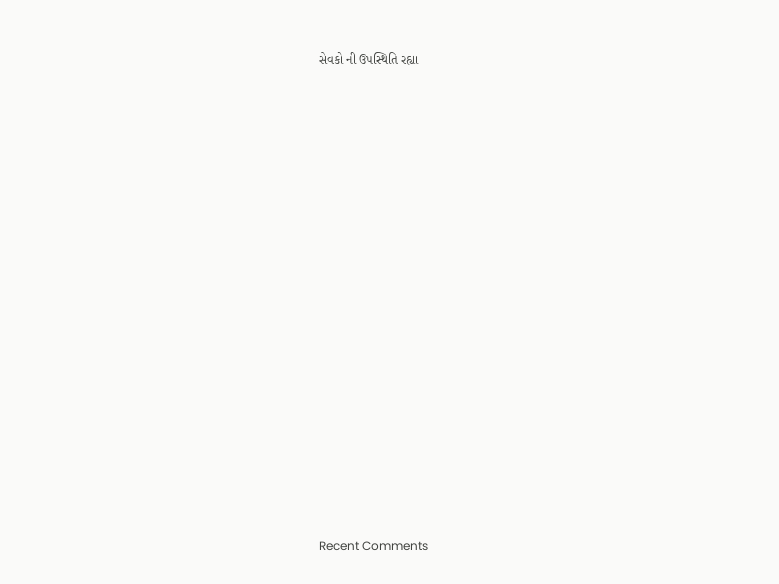સેવકો ની ઉપસ્થિતિ રહ્યા


















Recent Comments